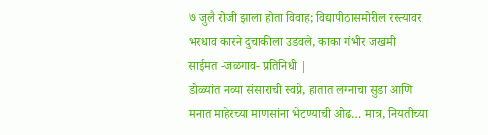७ जुलै रोजी झाला होता विवाह; विद्यापीठासमोरील रस्त्यावर भरधाव कारने दुचाकीला उडवले, काका गंभीर जखमी
साईमत -जळगाव- प्रतिनिधी |
डोळ्यांत नव्या संसाराची स्वप्ने, हातात लग्नाचा सुडा आणि मनात माहेरच्या माणसांना भेटण्याची ओढ… मात्र, नियतीच्या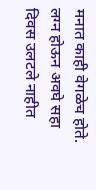मनात काही वेगळेच होते. लग्न होऊन अवघे सहा दिवस उलटले नाहीत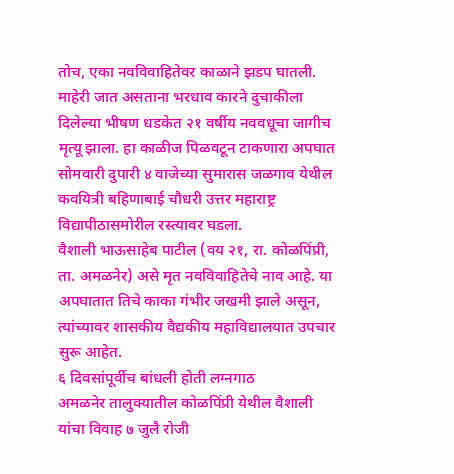तोच, एका नवविवाहितेवर काळाने झडप घातली. माहेरी जात असताना भरधाव कारने दुचाकीला दिलेल्या भीषण धडकेत २१ वर्षीय नववधूचा जागीच मृत्यू झाला. हा काळीज पिळवटून टाकणारा अपघात सोमवारी दुपारी ४ वाजेच्या सुमारास जळगाव येथील कवयित्री बहिणाबाई चौधरी उत्तर महाराष्ट्र विद्यापीठासमोरील रस्त्यावर घडला.
वैशाली भाऊसाहेब पाटील (वय २१, रा. कोळपिंप्री, ता. अमळनेर) असे मृत नवविवाहितेचे नाव आहे. या अपघातात तिचे काका गंभीर जखमी झाले असून, त्यांच्यावर शासकीय वैद्यकीय महाविद्यालयात उपचार सुरू आहेत.
६ दिवसांपूर्वीच बांधली होती लग्नगाठ
अमळनेर तालुक्यातील कोळपिंप्री येथील वैशाली यांचा विवाह ७ जुलै रोजी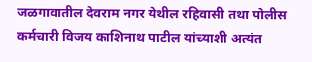जळगावातील देवराम नगर येथील रहिवासी तथा पोलीस कर्मचारी विजय काशिनाथ पाटील यांच्याशी अत्यंत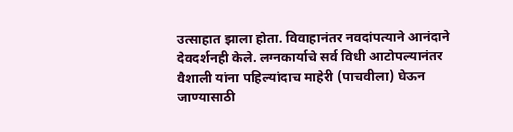उत्साहात झाला होता. विवाहानंतर नवदांपत्याने आनंदाने देवदर्शनही केले. लग्नकार्याचे सर्व विधी आटोपल्यानंतर वैशाली यांना पहिल्यांदाच माहेरी (पाचवीला) घेऊन जाण्यासाठी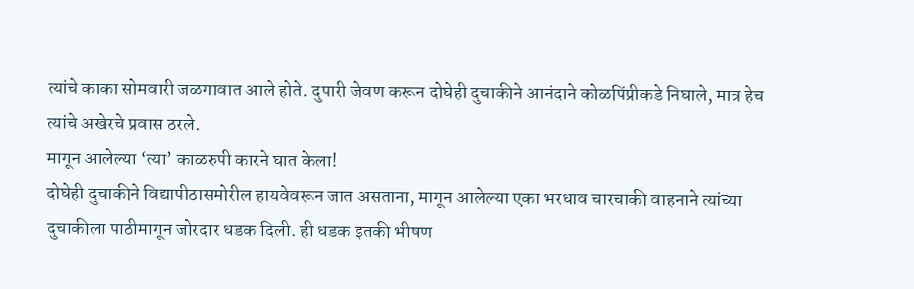त्यांचे काका सोमवारी जळगावात आले होते. दुपारी जेवण करून दोघेही दुचाकीने आनंदाने कोळपिंप्रीकडे निघाले, मात्र हेच त्यांचे अखेरचे प्रवास ठरले.
मागून आलेल्या ‘त्या’ काळरुपी कारने घात केला!
दोघेही दुचाकीने विद्यापीठासमोरील हायवेवरून जात असताना, मागून आलेल्या एका भरधाव चारचाकी वाहनाने त्यांच्या दुचाकीला पाठीमागून जोरदार धडक दिली. ही धडक इतकी भीषण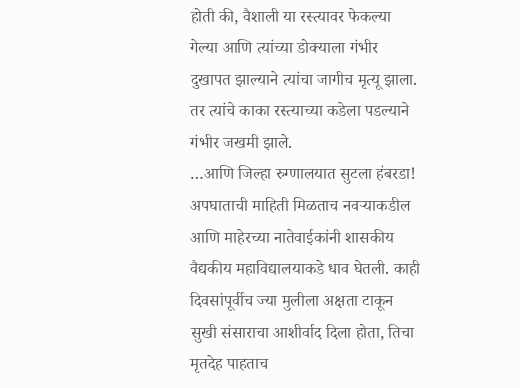होती की, वैशाली या रस्त्यावर फेकल्या गेल्या आणि त्यांच्या डोक्याला गंभीर दुखापत झाल्याने त्यांचा जागीच मृत्यू झाला. तर त्यांचे काका रस्त्याच्या कडेला पडल्याने गंभीर जखमी झाले.
…आणि जिल्हा रुग्णालयात सुटला हंबरडा!
अपघाताची माहिती मिळताच नवऱ्याकडील आणि माहेरच्या नातेवाईकांनी शासकीय वैद्यकीय महाविद्यालयाकडे धाव घेतली. काही दिवसांपूर्वीच ज्या मुलीला अक्षता टाकून सुखी संसाराचा आशीर्वाद दिला होता, तिचा मृतदेह पाहताच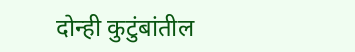दोन्ही कुटुंबांतील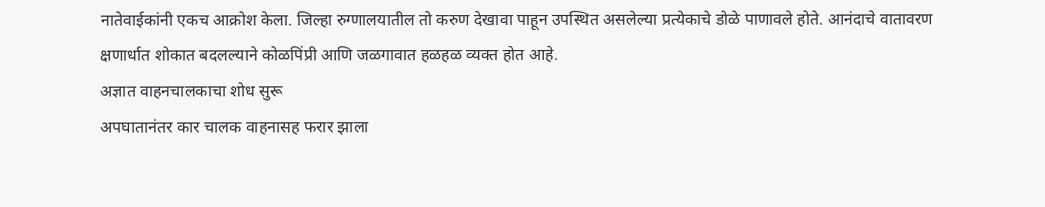नातेवाईकांनी एकच आक्रोश केला. जिल्हा रुग्णालयातील तो करुण देखावा पाहून उपस्थित असलेल्या प्रत्येकाचे डोळे पाणावले होते. आनंदाचे वातावरण क्षणार्धात शोकात बदलल्याने कोळपिंप्री आणि जळगावात हळहळ व्यक्त होत आहे.
अज्ञात वाहनचालकाचा शोध सुरू
अपघातानंतर कार चालक वाहनासह फरार झाला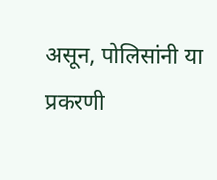असून, पोलिसांनी या प्रकरणी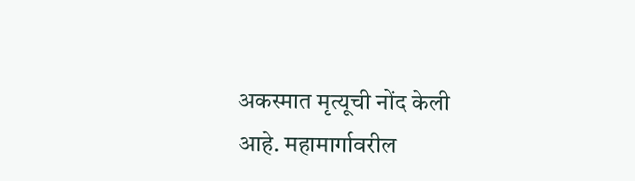अकस्मात मृत्यूची नोंद केली आहे. महामार्गावरील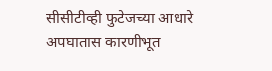सीसीटीव्ही फुटेजच्या आधारे अपघातास कारणीभूत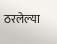ठरलेल्या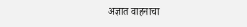अज्ञात वाहनाचा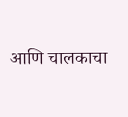आणि चालकाचा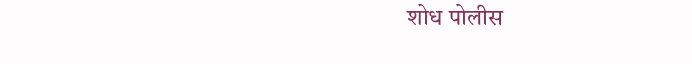शोध पोलीस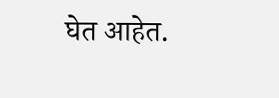घेत आहेत.